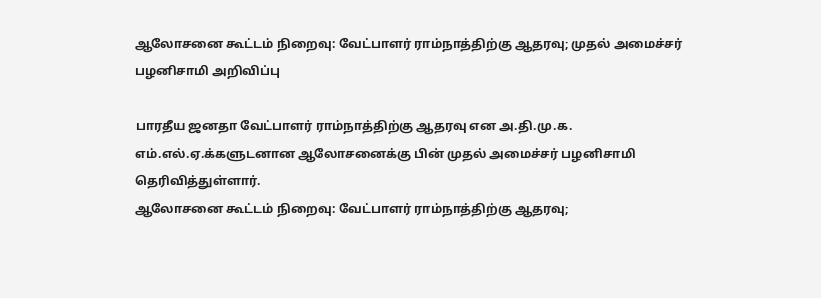ஆலோசனை கூட்டம் நிறைவு: வேட்பாளர் ராம்நாத்திற்கு ஆதரவு; முதல் அமைச்சர் பழனிசாமி அறிவிப்பு

பாரதீய ஜனதா வேட்பாளர் ராம்நாத்திற்கு ஆதரவு என அ.தி.மு.க. எம்.எல்.ஏ.க்களுடனான ஆலோசனைக்கு பின் முதல் அமைச்சர் பழனிசாமி தெரிவித்துள்ளார்.
ஆலோசனை கூட்டம் நிறைவு: வேட்பாளர் ராம்நாத்திற்கு ஆதரவு;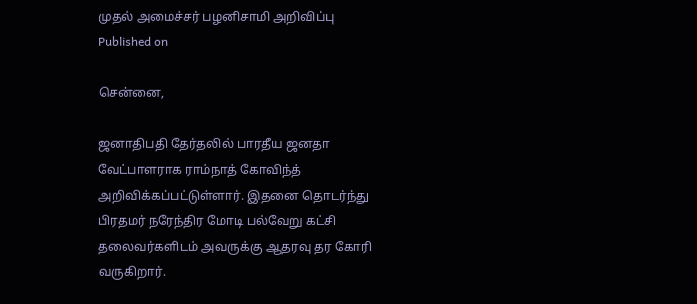முதல் அமைச்சர் பழனிசாமி அறிவிப்பு
Published on

சென்னை,

ஜனாதிபதி தேர்தலில் பாரதீய ஜனதா வேட்பாளராக ராம்நாத் கோவிந்த் அறிவிக்கப்பட்டுள்ளார். இதனை தொடர்ந்து பிரதமர் நரேந்திர மோடி பல்வேறு கட்சி தலைவர்களிடம் அவருக்கு ஆதரவு தர கோரி வருகிறார்.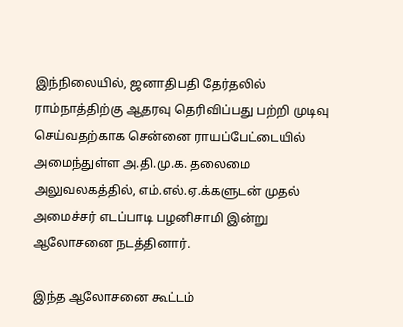இந்நிலையில், ஜனாதிபதி தேர்தலில் ராம்நாத்திற்கு ஆதரவு தெரிவிப்பது பற்றி முடிவு செய்வதற்காக சென்னை ராயப்பேட்டையில் அமைந்துள்ள அ.தி.மு.க. தலைமை அலுவலகத்தில், எம்.எல்.ஏ.க்களுடன் முதல் அமைச்சர் எடப்பாடி பழனிசாமி இன்று ஆலோசனை நடத்தினார்.

இந்த ஆலோசனை கூட்டம்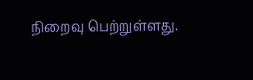நிறைவு பெற்றுள்ளது.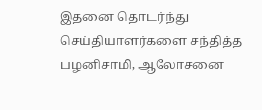இதனை தொடர்ந்து செய்தியாளர்களை சந்தித்த பழனிசாமி, ஆலோசனை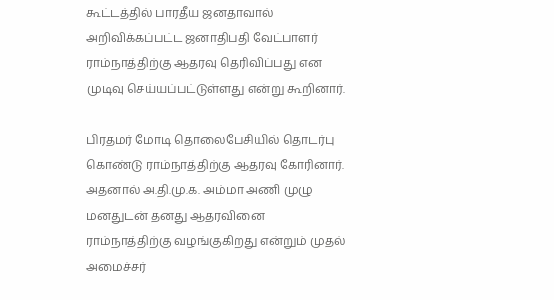கூட்டத்தில் பாரதீய ஜனதாவால் அறிவிக்கப்பட்ட ஜனாதிபதி வேட்பாளர் ராம்நாத்திற்கு ஆதரவு தெரிவிப்பது என முடிவு செய்யப்பட்டுள்ளது என்று கூறினார்.

பிரதமர் மோடி தொலைபேசியில் தொடர்பு கொண்டு ராம்நாத்திற்கு ஆதரவு கோரினார். அதனால் அ.தி.மு.க. அம்மா அணி முழு மனதுடன் தனது ஆதரவினை ராம்நாத்திற்கு வழங்குகிறது என்றும் முதல் அமைச்சர்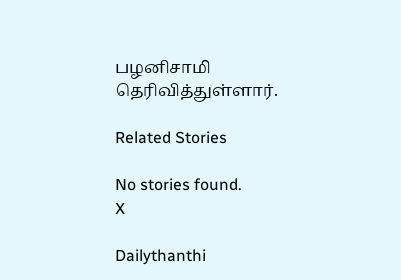பழனிசாமி தெரிவித்துள்ளார்.

Related Stories

No stories found.
X

Dailythanthi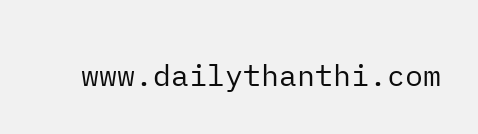www.dailythanthi.com